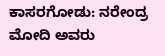ಕಾಸರಗೋಡು: ನರೇಂದ್ರ ಮೋದಿ ಅವರು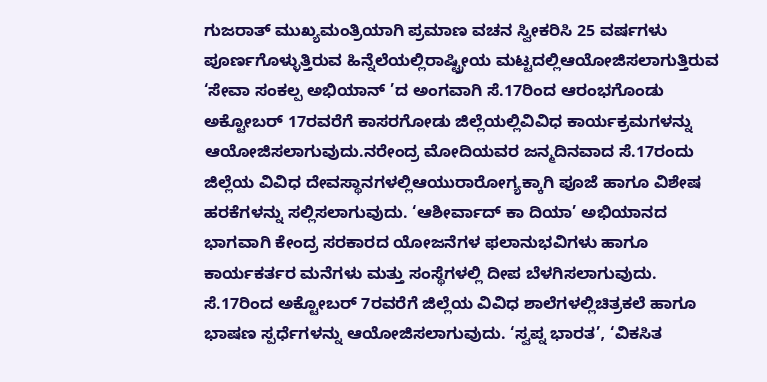ಗುಜರಾತ್ ಮುಖ್ಯಮಂತ್ರಿಯಾಗಿ ಪ್ರಮಾಣ ವಚನ ಸ್ವೀಕರಿಸಿ 25 ವರ್ಷಗಳು ಪೂರ್ಣಗೊಳ್ಳುತ್ತಿರುವ ಹಿನ್ನೆಲೆಯಲ್ಲಿರಾಷ್ಟ್ರೀಯ ಮಟ್ಟದಲ್ಲಿಆಯೋಜಿಸಲಾಗುತ್ತಿರುವ ‘ಸೇವಾ ಸಂಕಲ್ಪ ಅಭಿಯಾನ್ ’ದ ಅಂಗವಾಗಿ ಸೆ.17ರಿಂದ ಆರಂಭಗೊಂಡು ಅಕ್ಟೋಬರ್ 17ರವರೆಗೆ ಕಾಸರಗೋಡು ಜಿಲ್ಲೆಯಲ್ಲಿವಿವಿಧ ಕಾರ್ಯಕ್ರಮಗಳನ್ನು ಆಯೋಜಿಸಲಾಗುವುದು.ನರೇಂದ್ರ ಮೋದಿಯವರ ಜನ್ಮದಿನವಾದ ಸೆ.17ರಂದು ಜಿಲ್ಲೆಯ ವಿವಿಧ ದೇವಸ್ಥಾನಗಳಲ್ಲಿಆಯುರಾರೋಗ್ಯಕ್ಕಾಗಿ ಪೂಜೆ ಹಾಗೂ ವಿಶೇಷ ಹರಕೆಗಳನ್ನು ಸಲ್ಲಿಸಲಾಗುವುದು. ‘ಆಶೀರ್ವಾದ್ ಕಾ ದಿಯಾ’ ಅಭಿಯಾನದ ಭಾಗವಾಗಿ ಕೇಂದ್ರ ಸರಕಾರದ ಯೋಜನೆಗಳ ಫಲಾನುಭವಿಗಳು ಹಾಗೂ ಕಾರ್ಯಕರ್ತರ ಮನೆಗಳು ಮತ್ತು ಸಂಸ್ಥೆಗಳಲ್ಲಿ ದೀಪ ಬೆಳಗಿಸಲಾಗುವುದು.
ಸೆ.17ರಿಂದ ಅಕ್ಟೋಬರ್ 7ರವರೆಗೆ ಜಿಲ್ಲೆಯ ವಿವಿಧ ಶಾಲೆಗಳಲ್ಲಿಚಿತ್ರಕಲೆ ಹಾಗೂ ಭಾಷಣ ಸ್ಪರ್ಧೆಗಳನ್ನು ಆಯೋಜಿಸಲಾಗುವುದು. ‘ಸ್ವಪ್ನ ಭಾರತ’, ‘ವಿಕಸಿತ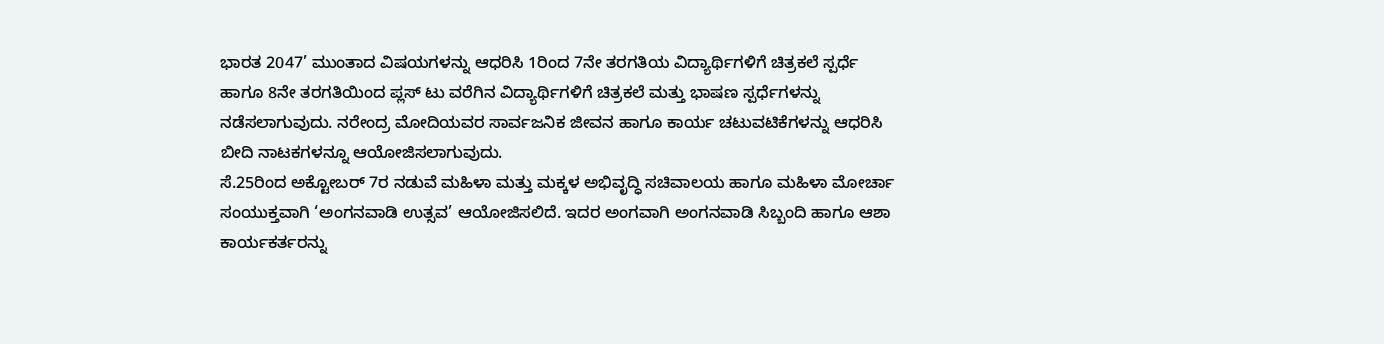ಭಾರತ 2047’ ಮುಂತಾದ ವಿಷಯಗಳನ್ನು ಆಧರಿಸಿ 1ರಿಂದ 7ನೇ ತರಗತಿಯ ವಿದ್ಯಾರ್ಥಿಗಳಿಗೆ ಚಿತ್ರಕಲೆ ಸ್ಪರ್ಧೆ ಹಾಗೂ 8ನೇ ತರಗತಿಯಿಂದ ಪ್ಲಸ್ ಟು ವರೆಗಿನ ವಿದ್ಯಾರ್ಥಿಗಳಿಗೆ ಚಿತ್ರಕಲೆ ಮತ್ತು ಭಾಷಣ ಸ್ಪರ್ಧೆಗಳನ್ನು ನಡೆಸಲಾಗುವುದು. ನರೇಂದ್ರ ಮೋದಿಯವರ ಸಾರ್ವಜನಿಕ ಜೀವನ ಹಾಗೂ ಕಾರ್ಯ ಚಟುವಟಿಕೆಗಳನ್ನು ಆಧರಿಸಿ ಬೀದಿ ನಾಟಕಗಳನ್ನೂ ಆಯೋಜಿಸಲಾಗುವುದು.
ಸೆ.25ರಿಂದ ಅಕ್ಟೋಬರ್ 7ರ ನಡುವೆ ಮಹಿಳಾ ಮತ್ತು ಮಕ್ಕಳ ಅಭಿವೃದ್ಧಿ ಸಚಿವಾಲಯ ಹಾಗೂ ಮಹಿಳಾ ಮೋರ್ಚಾ ಸಂಯುಕ್ತವಾಗಿ ‘ಅಂಗನವಾಡಿ ಉತ್ಸವ’ ಆಯೋಜಿಸಲಿದೆ. ಇದರ ಅಂಗವಾಗಿ ಅಂಗನವಾಡಿ ಸಿಬ್ಬಂದಿ ಹಾಗೂ ಆಶಾ ಕಾರ್ಯಕರ್ತರನ್ನು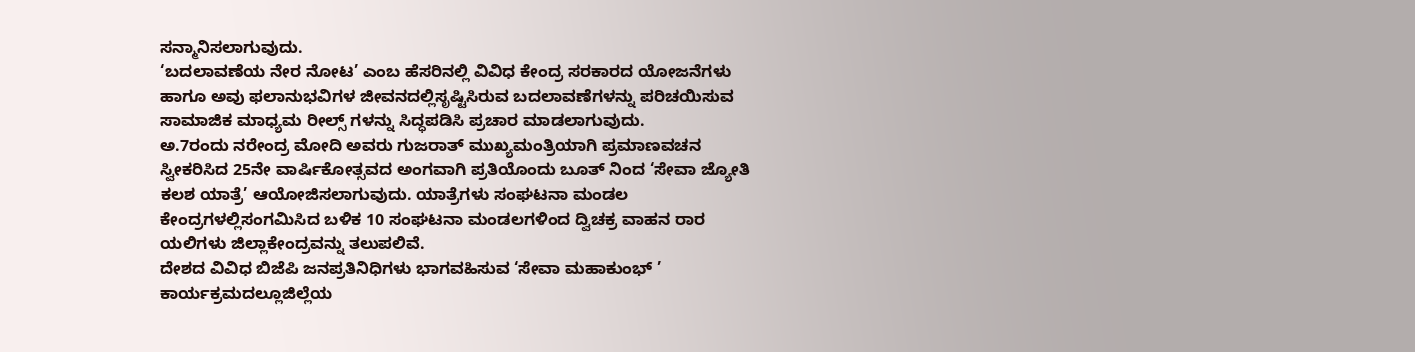ಸನ್ಮಾನಿಸಲಾಗುವುದು.
‘ಬದಲಾವಣೆಯ ನೇರ ನೋಟ’ ಎಂಬ ಹೆಸರಿನಲ್ಲಿ ವಿವಿಧ ಕೇಂದ್ರ ಸರಕಾರದ ಯೋಜನೆಗಳು ಹಾಗೂ ಅವು ಫಲಾನುಭವಿಗಳ ಜೀವನದಲ್ಲಿಸೃಷ್ಟಿಸಿರುವ ಬದಲಾವಣೆಗಳನ್ನು ಪರಿಚಯಿಸುವ ಸಾಮಾಜಿಕ ಮಾಧ್ಯಮ ರೀಲ್ಸ್ ಗಳನ್ನು ಸಿದ್ಧಪಡಿಸಿ ಪ್ರಚಾರ ಮಾಡಲಾಗುವುದು.
ಅ.7ರಂದು ನರೇಂದ್ರ ಮೋದಿ ಅವರು ಗುಜರಾತ್ ಮುಖ್ಯಮಂತ್ರಿಯಾಗಿ ಪ್ರಮಾಣವಚನ ಸ್ವೀಕರಿಸಿದ 25ನೇ ವಾರ್ಷಿಕೋತ್ಸವದ ಅಂಗವಾಗಿ ಪ್ರತಿಯೊಂದು ಬೂತ್ ನಿಂದ ‘ಸೇವಾ ಜ್ಯೋತಿ ಕಲಶ ಯಾತ್ರೆ’ ಆಯೋಜಿಸಲಾಗುವುದು. ಯಾತ್ರೆಗಳು ಸಂಘಟನಾ ಮಂಡಲ ಕೇಂದ್ರಗಳಲ್ಲಿಸಂಗಮಿಸಿದ ಬಳಿಕ 10 ಸಂಘಟನಾ ಮಂಡಲಗಳಿಂದ ದ್ವಿಚಕ್ರ ವಾಹನ ರಾರ ಯಲಿಗಳು ಜಿಲ್ಲಾಕೇಂದ್ರವನ್ನು ತಲುಪಲಿವೆ.
ದೇಶದ ವಿವಿಧ ಬಿಜೆಪಿ ಜನಪ್ರತಿನಿಧಿಗಳು ಭಾಗವಹಿಸುವ ‘ಸೇವಾ ಮಹಾಕುಂಭ್ ’ ಕಾರ್ಯಕ್ರಮದಲ್ಲೂಜಿಲ್ಲೆಯ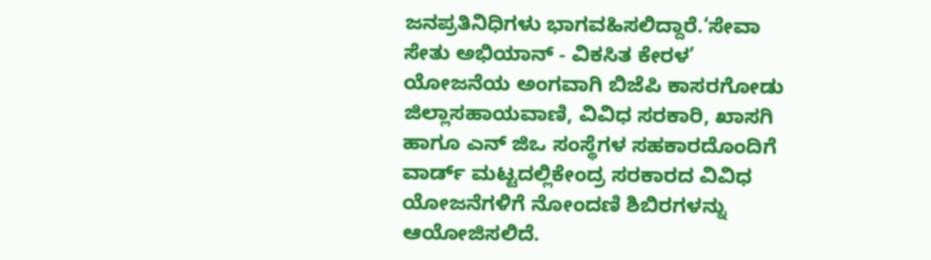ಜನಪ್ರತಿನಿಧಿಗಳು ಭಾಗವಹಿಸಲಿದ್ದಾರೆ.‘ಸೇವಾ ಸೇತು ಅಭಿಯಾನ್ - ವಿಕಸಿತ ಕೇರಳ’ ಯೋಜನೆಯ ಅಂಗವಾಗಿ ಬಿಜೆಪಿ ಕಾಸರಗೋಡು ಜಿಲ್ಲಾಸಹಾಯವಾಣಿ, ವಿವಿಧ ಸರಕಾರಿ, ಖಾಸಗಿ ಹಾಗೂ ಎನ್ ಜಿಒ ಸಂಸ್ಥೆಗಳ ಸಹಕಾರದೊಂದಿಗೆ ವಾರ್ಡ್ ಮಟ್ಟದಲ್ಲಿಕೇಂದ್ರ ಸರಕಾರದ ವಿವಿಧ ಯೋಜನೆಗಳಿಗೆ ನೋಂದಣಿ ಶಿಬಿರಗಳನ್ನು ಆಯೋಜಿಸಲಿದೆ.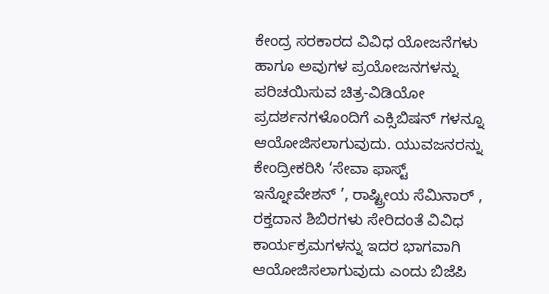ಕೇಂದ್ರ ಸರಕಾರದ ವಿವಿಧ ಯೋಜನೆಗಳು ಹಾಗೂ ಅವುಗಳ ಪ್ರಯೋಜನಗಳನ್ನು ಪರಿಚಯಿಸುವ ಚಿತ್ರ-ವಿಡಿಯೋ ಪ್ರದರ್ಶನಗಳೊಂದಿಗೆ ಎಕ್ಸಿಬಿಷನ್ ಗಳನ್ನೂ ಆಯೋಜಿಸಲಾಗುವುದು. ಯುವಜನರನ್ನು ಕೇಂದ್ರೀಕರಿಸಿ ‘ಸೇವಾ ಫಾಸ್ಟ್ ಇನ್ನೋವೇಶನ್ ’, ರಾಷ್ಟ್ರೀಯ ಸೆಮಿನಾರ್ , ರಕ್ತದಾನ ಶಿಬಿರಗಳು ಸೇರಿದಂತೆ ವಿವಿಧ ಕಾರ್ಯಕ್ರಮಗಳನ್ನು ಇದರ ಭಾಗವಾಗಿ ಆಯೋಜಿಸಲಾಗುವುದು ಎಂದು ಬಿಜೆಪಿ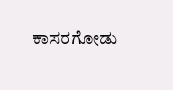ಕಾಸರಗೋಡು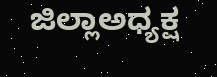ಜಿಲ್ಲಾಅಧ್ಯಕ್ಷ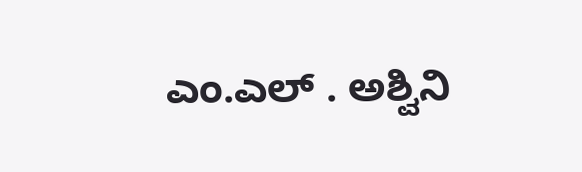ಎಂ.ಎಲ್ . ಅಶ್ವಿನಿ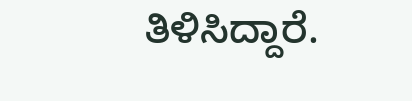ತಿಳಿಸಿದ್ದಾರೆ.